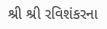શ્રી શ્રી રવિશંકરના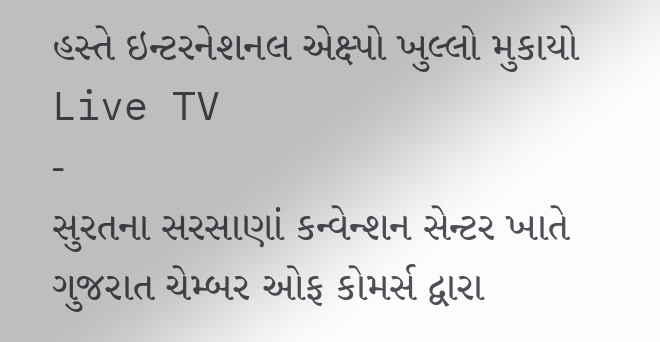હસ્તે ઇન્ટરનેશનલ એક્ષ્પો ખુલ્લો મુકાયો
Live TV
-
સુરતના સરસાણાં કન્વેન્શન સેન્ટર ખાતે ગુજરાત ચેમ્બર ઓફ કોમર્સ દ્વારા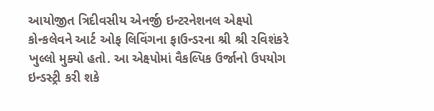આયોજીત ત્રિદીવસીય એનર્જી ઇન્ટરનેશનલ એક્ષ્પો કોન્કલેવને આર્ટ ઓફ લિવિંગના ફાઉન્ડરના શ્રી શ્રી રવિશંકરે ખુલ્લો મુક્યો હતો. આ એક્ષ્પોમાં વૈકલ્પિક ઉર્જાનો ઉપયોગ ઇન્ડસ્ટ્રી કરી શકે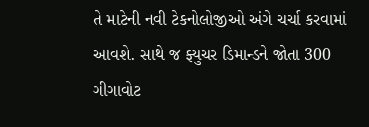તે માટેની નવી ટેકનોલોજીઓ અંગે ચર્ચા કરવામાં આવશે. સાથે જ ફ્યુચર ડિમાન્ડને જોતા 300 ગીગાવોટ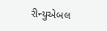રીન્યુએબલ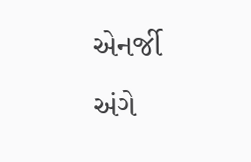એનર્જી અંગે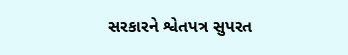સરકારને શ્વેતપત્ર સુપરત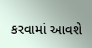કરવામાં આવશે